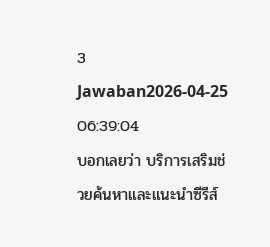3 Jawaban2026-04-25 06:39:04
บอกเลยว่า บริการเสริมช่วยค้นหาและแนะนำซีรีส์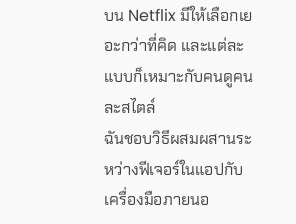บน Netflix มีให้เลือกเยอะกว่าที่คิด และแต่ละแบบก็เหมาะกับคนดูคนละสไตล์
ฉันชอบวิธีผสมผสานระหว่างฟีเจอร์ในแอปกับเครื่องมือภายนอ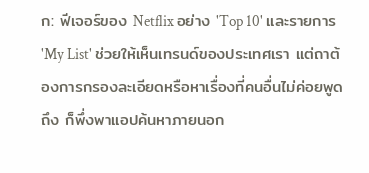ก: ฟีเจอร์ของ Netflix อย่าง 'Top 10' และรายการ 'My List' ช่วยให้เห็นเทรนด์ของประเทศเรา แต่ถาต้องการกรองละเอียดหรือหาเรื่องที่คนอื่นไม่ค่อยพูดถึง ก็พึ่งพาแอปค้นหาภายนอก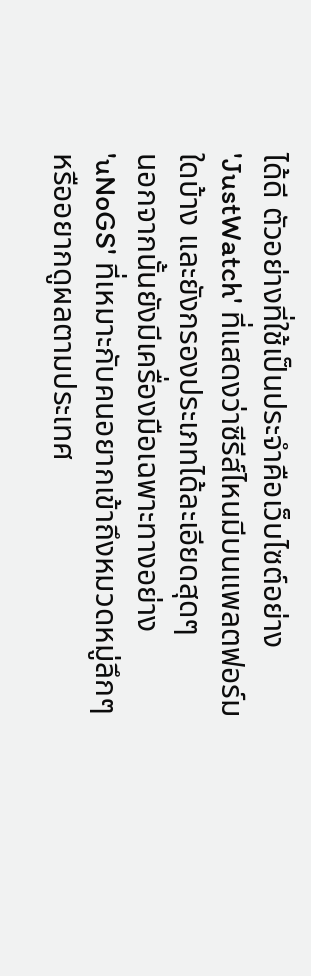ได้ดี ตัวอย่างที่ใช้เป็นประจำคือเว็บไซต์อย่าง 'JustWatch' ที่แสดงว่าซีรีส์ไหนมีบนแพลตฟอร์มใดบ้าง และยังกรองประเภทได้ละเอียดสุดๆ
นอกจากนั้นยังมีเครื่องมือเฉพาะทางอย่าง 'uNoGS' ที่เหมาะกับคนอยากเข้าถึงหมวดหมู่ลึกๆ หรืออยากดูผลตามประเทศ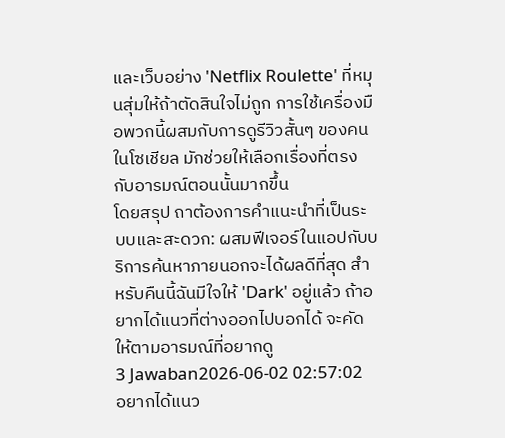และเว็บอย่าง 'Netflix Roulette' ที่หมุนสุ่มให้ถ้าตัดสินใจไม่ถูก การใช้เครื่องมือพวกนี้ผสมกับการดูรีวิวสั้นๆ ของคนในโซเชียล มักช่วยให้เลือกเรื่องที่ตรงกับอารมณ์ตอนนั้นมากขึ้น
โดยสรุป ถาต้องการคำแนะนำที่เป็นระบบและสะดวก: ผสมฟีเจอร์ในแอปกับบริการค้นหาภายนอกจะได้ผลดีที่สุด สำหรับคืนนี้ฉันมีใจให้ 'Dark' อยู่แล้ว ถ้าอยากได้แนวที่ต่างออกไปบอกได้ จะคัดให้ตามอารมณ์ที่อยากดู
3 Jawaban2026-06-02 02:57:02
อยากได้แนว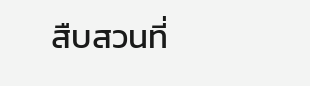สืบสวนที่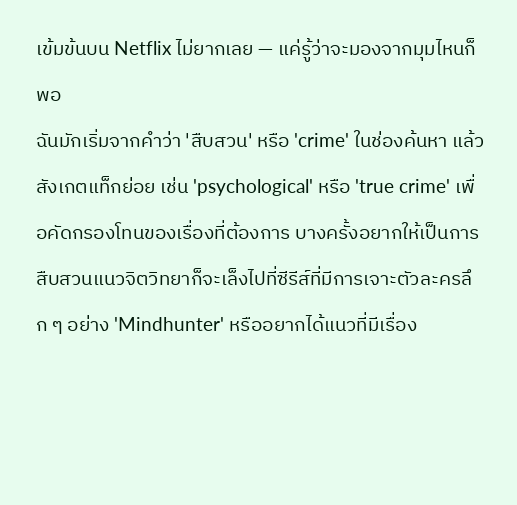เข้มข้นบน Netflix ไม่ยากเลย — แค่รู้ว่าจะมองจากมุมไหนก็พอ
ฉันมักเริ่มจากคำว่า 'สืบสวน' หรือ 'crime' ในช่องค้นหา แล้วสังเกตแท็กย่อย เช่น 'psychological' หรือ 'true crime' เพื่อคัดกรองโทนของเรื่องที่ต้องการ บางครั้งอยากให้เป็นการสืบสวนแนวจิตวิทยาก็จะเล็งไปที่ซีรีส์ที่มีการเจาะตัวละครลึก ๆ อย่าง 'Mindhunter' หรืออยากได้แนวที่มีเรื่อง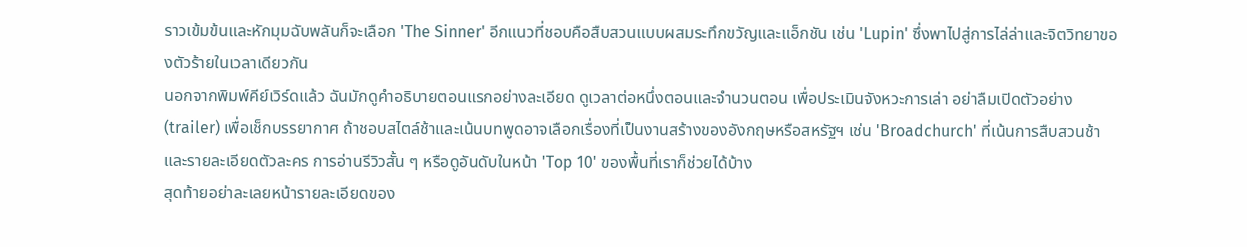ราวเข้มข้นและหักมุมฉับพลันก็จะเลือก 'The Sinner' อีกแนวที่ชอบคือสืบสวนแบบผสมระทึกขวัญและแอ็กชัน เช่น 'Lupin' ซึ่งพาไปสู่การไล่ล่าและจิตวิทยาของตัวร้ายในเวลาเดียวกัน
นอกจากพิมพ์คีย์เวิร์ดแล้ว ฉันมักดูคำอธิบายตอนแรกอย่างละเอียด ดูเวลาต่อหนึ่งตอนและจำนวนตอน เพื่อประเมินจังหวะการเล่า อย่าลืมเปิดตัวอย่าง (trailer) เพื่อเช็กบรรยากาศ ถ้าชอบสไตล์ช้าและเน้นบทพูดอาจเลือกเรื่องที่เป็นงานสร้างของอังกฤษหรือสหรัฐฯ เช่น 'Broadchurch' ที่เน้นการสืบสวนช้าและรายละเอียดตัวละคร การอ่านรีวิวสั้น ๆ หรือดูอันดับในหน้า 'Top 10' ของพื้นที่เราก็ช่วยได้บ้าง
สุดท้ายอย่าละเลยหน้ารายละเอียดของ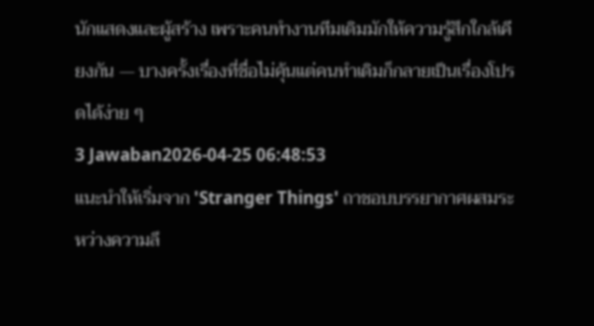นักแสดงและผู้สร้าง เพราะคนทำงานทีมเดิมมักให้ความรู้สึกใกล้เคียงกัน — บางครั้งเรื่องที่ชื่อไม่คุ้นแต่คนทำเดิมก็กลายเป็นเรื่องโปรดได้ง่าย ๆ
3 Jawaban2026-04-25 06:48:53
แนะนำให้เริ่มจาก 'Stranger Things' ถาชอบบรรยากาศผสมระหว่างความลึ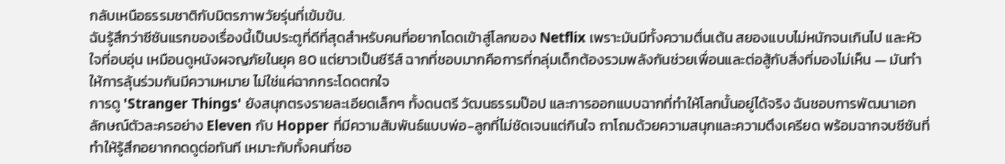กลับเหนือธรรมชาติกับมิตรภาพวัยรุ่นที่เข้มข้น.
ฉันรู้สึกว่าซีซันแรกของเรื่องนี้เป็นประตูที่ดีที่สุดสำหรับคนที่อยากโดดเข้าสู่โลกของ Netflix เพราะมันมีทั้งความตื่นเต้น สยองแบบไม่หนักจนเกินไป และหัวใจที่อบอุ่น เหมือนดูหนังผจญภัยในยุค 80 แต่ยาวเป็นซีรีส์ ฉากที่ชอบมากคือการที่กลุ่มเด็กต้องรวมพลังกันช่วยเพื่อนและต่อสู้กับสิ่งที่มองไม่เห็น — มันทำให้การลุ้นร่วมกันมีความหมาย ไม่ใช่แค่ฉากกระโดดตกใจ
การดู 'Stranger Things' ยังสนุกตรงรายละเอียดเล็กๆ ทั้งดนตรี วัฒนธรรมป๊อป และการออกแบบฉากที่ทำให้โลกนั้นอยู่ได้จริง ฉันชอบการพัฒนาเอกลักษณ์ตัวละครอย่าง Eleven กับ Hopper ที่มีความสัมพันธ์แบบพ่อ-ลูกที่ไม่ชัดเจนแต่กินใจ ถาโถมด้วยความสนุกและความตึงเครียด พร้อมฉากจบซีซันที่ทำให้รู้สึกอยากกดดูต่อทันที เหมาะกับทั้งคนที่ชอ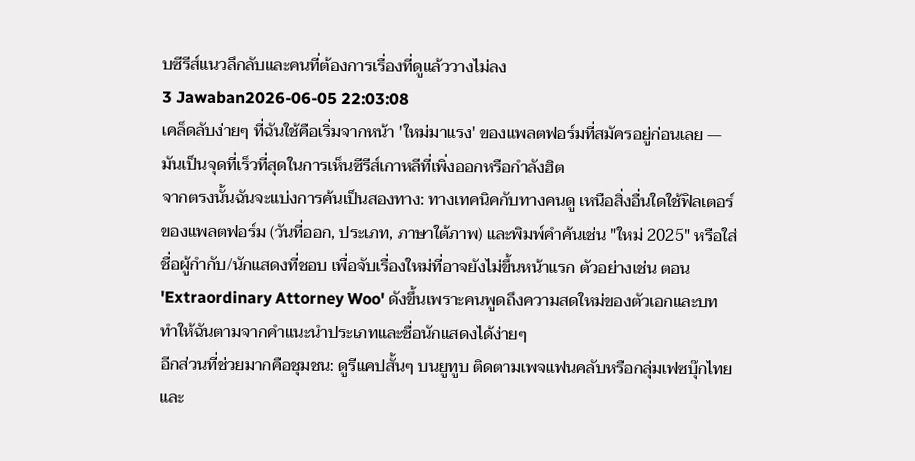บซีรีส์แนวลึกลับและคนที่ต้องการเรื่องที่ดูแล้ววางไม่ลง
3 Jawaban2026-06-05 22:03:08
เคล็ดลับง่ายๆ ที่ฉันใช้คือเริ่มจากหน้า 'ใหม่มาแรง' ของแพลตฟอร์มที่สมัครอยู่ก่อนเลย — มันเป็นจุดที่เร็วที่สุดในการเห็นซีรีส์เกาหลีที่เพิ่งออกหรือกำลังฮิต
จากตรงนั้นฉันจะแบ่งการค้นเป็นสองทาง: ทางเทคนิคกับทางคนดู เหนือสิ่งอื่นใดใช้ฟิลเตอร์ของแพลตฟอร์ม (วันที่ออก, ประเภท, ภาษาใต้ภาพ) และพิมพ์คำค้นเช่น "ใหม่ 2025" หรือใส่ชื่อผู้กำกับ/นักแสดงที่ชอบ เพื่อจับเรื่องใหม่ที่อาจยังไม่ขึ้นหน้าแรก ตัวอย่างเช่น ตอน 'Extraordinary Attorney Woo' ดังขึ้นเพราะคนพูดถึงความสดใหม่ของตัวเอกและบท ทำให้ฉันตามจากคำแนะนำประเภทและชื่อนักแสดงได้ง่ายๆ
อีกส่วนที่ช่วยมากคือชุมชน: ดูรีแคปสั้นๆ บนยูทูบ ติดตามเพจแฟนคลับหรือกลุ่มเฟซบุ๊กไทย และ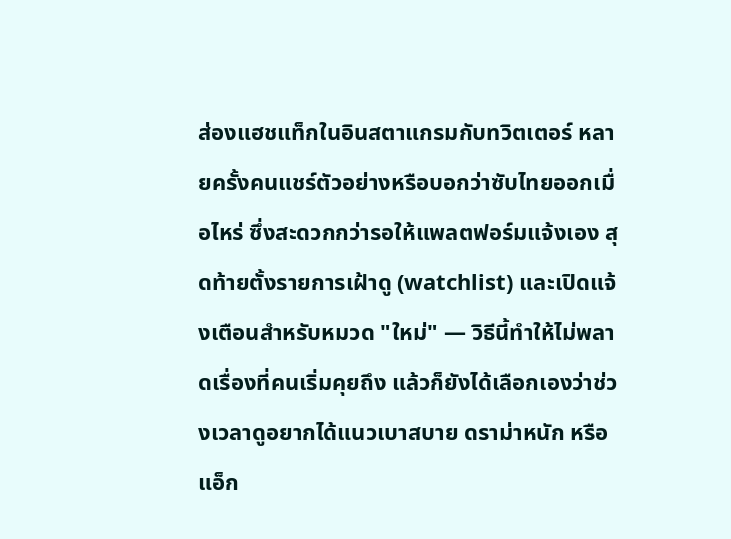ส่องแฮชแท็กในอินสตาแกรมกับทวิตเตอร์ หลายครั้งคนแชร์ตัวอย่างหรือบอกว่าซับไทยออกเมื่อไหร่ ซึ่งสะดวกกว่ารอให้แพลตฟอร์มแจ้งเอง สุดท้ายตั้งรายการเฝ้าดู (watchlist) และเปิดแจ้งเตือนสำหรับหมวด "ใหม่" — วิธีนี้ทำให้ไม่พลาดเรื่องที่คนเริ่มคุยถึง แล้วก็ยังได้เลือกเองว่าช่วงเวลาดูอยากได้แนวเบาสบาย ดราม่าหนัก หรือแอ็ก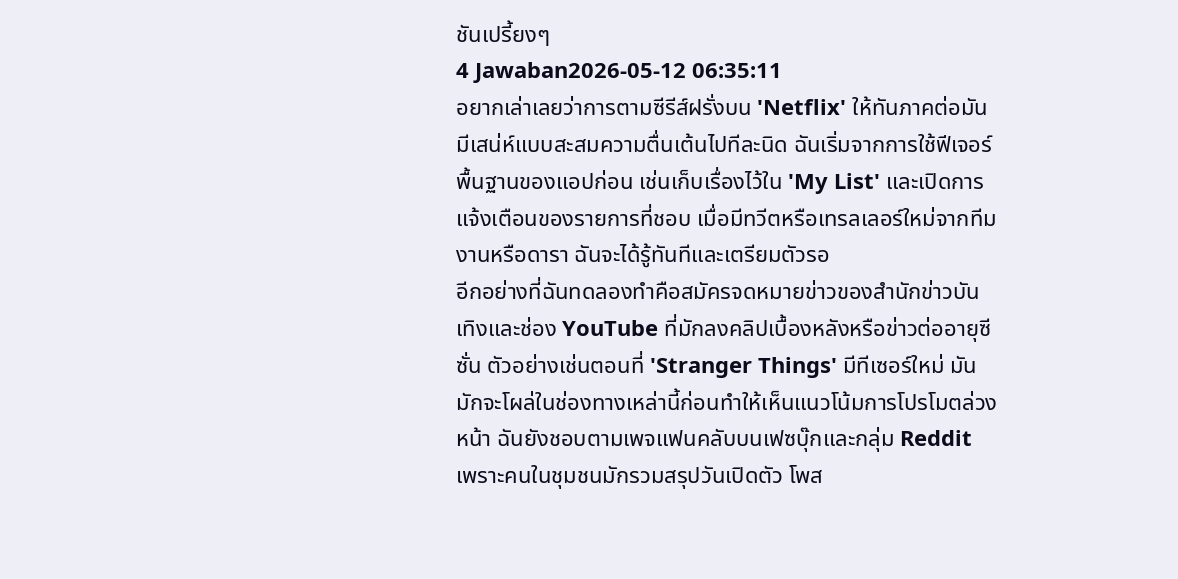ชันเปรี้ยงๆ
4 Jawaban2026-05-12 06:35:11
อยากเล่าเลยว่าการตามซีรีส์ฝรั่งบน 'Netflix' ให้ทันภาคต่อมันมีเสน่ห์แบบสะสมความตื่นเต้นไปทีละนิด ฉันเริ่มจากการใช้ฟีเจอร์พื้นฐานของแอปก่อน เช่นเก็บเรื่องไว้ใน 'My List' และเปิดการแจ้งเตือนของรายการที่ชอบ เมื่อมีทวีตหรือเทรลเลอร์ใหม่จากทีมงานหรือดารา ฉันจะได้รู้ทันทีและเตรียมตัวรอ
อีกอย่างที่ฉันทดลองทำคือสมัครจดหมายข่าวของสำนักข่าวบันเทิงและช่อง YouTube ที่มักลงคลิปเบื้องหลังหรือข่าวต่ออายุซีซั่น ตัวอย่างเช่นตอนที่ 'Stranger Things' มีทีเซอร์ใหม่ มันมักจะโผล่ในช่องทางเหล่านี้ก่อนทำให้เห็นแนวโน้มการโปรโมตล่วงหน้า ฉันยังชอบตามเพจแฟนคลับบนเฟซบุ๊กและกลุ่ม Reddit เพราะคนในชุมชนมักรวมสรุปวันเปิดตัว โพส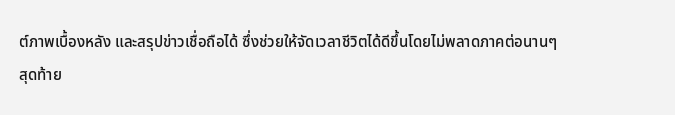ต์ภาพเบื้องหลัง และสรุปข่าวเชื่อถือได้ ซึ่งช่วยให้จัดเวลาชีวิตได้ดีขึ้นโดยไม่พลาดภาคต่อนานๆ
สุดท้าย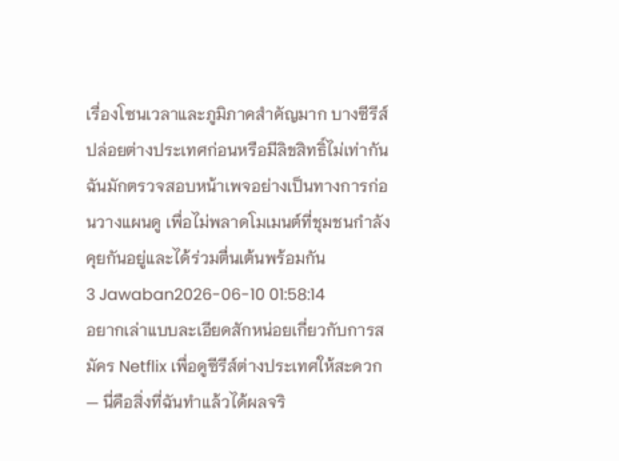เรื่องโซนเวลาและภูมิภาคสำคัญมาก บางซีรีส์ปล่อยต่างประเทศก่อนหรือมีลิขสิทธิ์ไม่เท่ากัน ฉันมักตรวจสอบหน้าเพจอย่างเป็นทางการก่อนวางแผนดู เพื่อไม่พลาดโมเมนต์ที่ชุมชนกำลังคุยกันอยู่และได้ร่วมตื่นเต้นพร้อมกัน
3 Jawaban2026-06-10 01:58:14
อยากเล่าแบบละเอียดสักหน่อยเกี่ยวกับการสมัคร Netflix เพื่อดูซีรีส์ต่างประเทศให้สะดวก — นี่คือสิ่งที่ฉันทำแล้วได้ผลจริ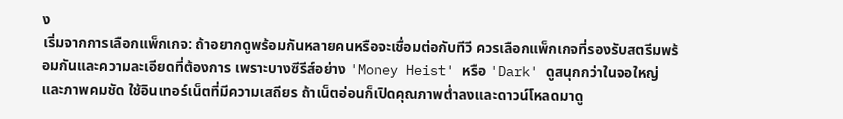ง
เริ่มจากการเลือกแพ็กเกจ: ถ้าอยากดูพร้อมกันหลายคนหรือจะเชื่อมต่อกับทีวี ควรเลือกแพ็กเกจที่รองรับสตรีมพร้อมกันและความละเอียดที่ต้องการ เพราะบางซีรีส์อย่าง 'Money Heist' หรือ 'Dark' ดูสนุกกว่าในจอใหญ่และภาพคมชัด ใช้อินเทอร์เน็ตที่มีความเสถียร ถ้าเน็ตอ่อนก็เปิดคุณภาพต่ำลงและดาวน์โหลดมาดู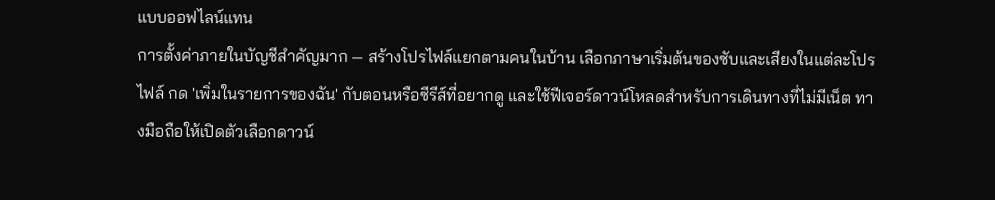แบบออฟไลน์แทน
การตั้งค่าภายในบัญชีสำคัญมาก — สร้างโปรไฟล์แยกตามคนในบ้าน เลือกภาษาเริ่มต้นของซับและเสียงในแต่ละโปรไฟล์ กด 'เพิ่มในรายการของฉัน' กับตอนหรือซีรีส์ที่อยากดู และใช้ฟีเจอร์ดาวน์โหลดสำหรับการเดินทางที่ไม่มีเน็ต ทางมือถือให้เปิดตัวเลือกดาวน์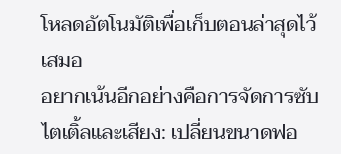โหลดอัตโนมัติเพื่อเก็บตอนล่าสุดไว้เสมอ
อยากเน้นอีกอย่างคือการจัดการซับไตเติ้ลและเสียง: เปลี่ยนขนาดฟอ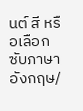นต์ สี หรือเลือกซับภาษาอังกฤษ/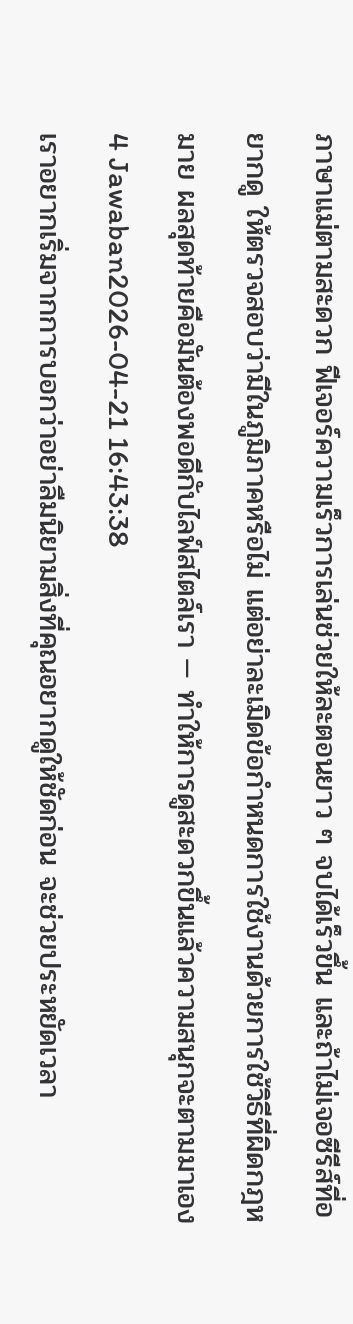ภาษาแม่ตามสะดวก ฟีเจอร์ความเร็วการเล่นช่วยให้ละตอนยาว ๆ จบได้เร็วขึ้น และถ้าไม่เจอซีรีส์ที่อยากดู ให้ตรวจสอบว่ามีในภูมิภาคหรือไม่ แต่อย่าละเมิดข้อกำหนดการใช้งานด้วยการใช้วิธีที่ผิดกฎหมาย ผลสุดท้ายคือมันต้องพอดีกับไลฟ์สไตล์เรา — ทำให้การดูสะดวกขึ้นแล้วความสนุกจะตามมาเอง
4 Jawaban2026-04-21 16:43:38
เราอยากเริ่มจากการบอกว่าอย่าลืมนิยามสิ่งที่คุณอยากดูให้ชัดก่อน จะช่วยประหยัดเวลา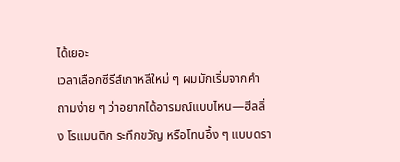ได้เยอะ
เวลาเลือกซีรีส์เกาหลีใหม่ ๆ ผมมักเริ่มจากคำถามง่าย ๆ ว่าอยากได้อารมณ์แบบไหน—ฮีลลิ่ง โรแมนติก ระทึกขวัญ หรือโทนอึ้ง ๆ แบบดรา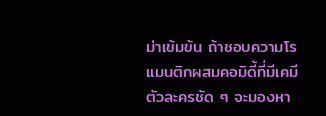ม่าเข้มข้น ถ้าชอบความโรแมนติกผสมคอมิดี้ที่มีเคมีตัวละครชัด ๆ จะมองหา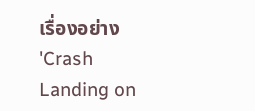เรื่องอย่าง 'Crash Landing on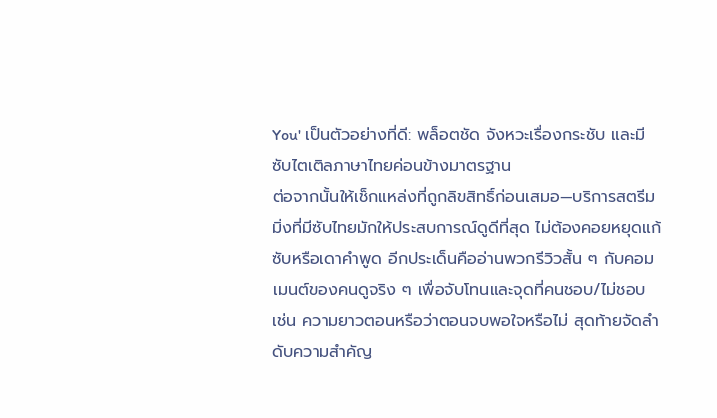You' เป็นตัวอย่างที่ดี: พล็อตชัด จังหวะเรื่องกระชับ และมีซับไตเติลภาษาไทยค่อนข้างมาตรฐาน
ต่อจากนั้นให้เช็กแหล่งที่ถูกลิขสิทธิ์ก่อนเสมอ—บริการสตรีมมิ่งที่มีซับไทยมักให้ประสบการณ์ดูดีที่สุด ไม่ต้องคอยหยุดแก้ซับหรือเดาคำพูด อีกประเด็นคืออ่านพวกรีวิวสั้น ๆ กับคอมเมนต์ของคนดูจริง ๆ เพื่อจับโทนและจุดที่คนชอบ/ไม่ชอบ เช่น ความยาวตอนหรือว่าตอนจบพอใจหรือไม่ สุดท้ายจัดลำดับความสำคัญ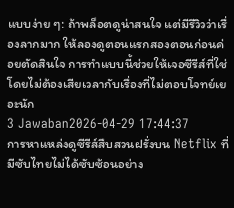แบบง่าย ๆ: ถ้าพล็อตดูน่าสนใจ แต่มีรีวิวว่าเรื่องลากมาก ให้ลองดูตอนแรกสองตอนก่อนค่อยตัดสินใจ การทำแบบนี้ช่วยให้เจอซีรีส์ที่ใช่ โดยไม่ต้องเสียเวลากับเรื่องที่ไม่ตอบโจทย์เยอะนัก
3 Jawaban2026-04-29 17:44:37
การหาแหล่งดูซีรีส์สืบสวนฝรั่งบน Netflix ที่มีซับไทยไม่ได้ซับซ้อนอย่าง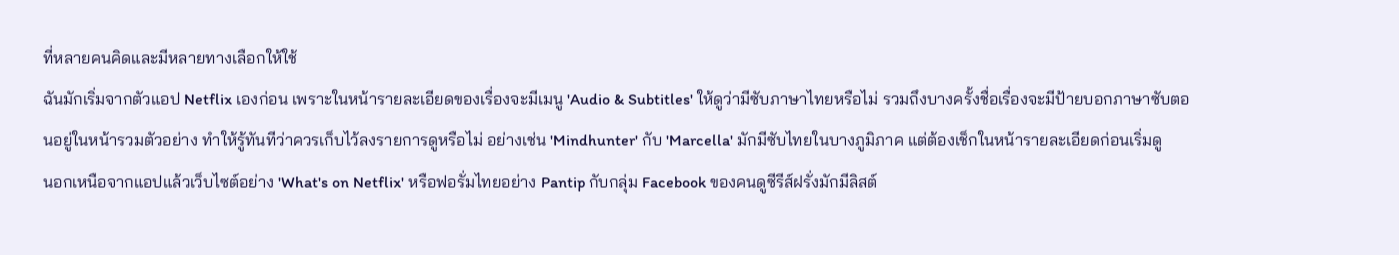ที่หลายคนคิดและมีหลายทางเลือกให้ใช้
ฉันมักเริ่มจากตัวแอป Netflix เองก่อน เพราะในหน้ารายละเอียดของเรื่องจะมีเมนู 'Audio & Subtitles' ให้ดูว่ามีซับภาษาไทยหรือไม่ รวมถึงบางครั้งชื่อเรื่องจะมีป้ายบอกภาษาซับตอนอยู่ในหน้ารวมตัวอย่าง ทำให้รู้ทันทีว่าควรเก็บไว้ลงรายการดูหรือไม่ อย่างเช่น 'Mindhunter' กับ 'Marcella' มักมีซับไทยในบางภูมิภาค แต่ต้องเช็กในหน้ารายละเอียดก่อนเริ่มดู
นอกเหนือจากแอปแล้วเว็บไซต์อย่าง 'What's on Netflix' หรือฟอรั่มไทยอย่าง Pantip กับกลุ่ม Facebook ของคนดูซีรีส์ฝรั่งมักมีลิสต์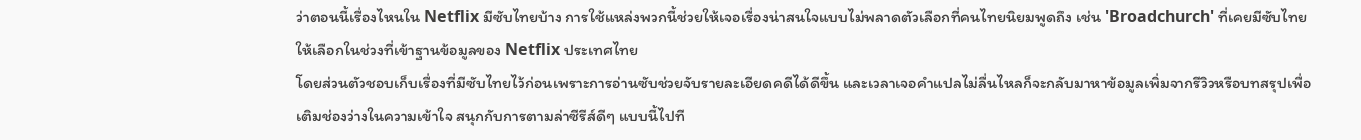ว่าตอนนี้เรื่องไหนใน Netflix มีซับไทยบ้าง การใช้แหล่งพวกนี้ช่วยให้เจอเรื่องน่าสนใจแบบไม่พลาดตัวเลือกที่คนไทยนิยมพูดถึง เช่น 'Broadchurch' ที่เคยมีซับไทยให้เลือกในช่วงที่เข้าฐานข้อมูลของ Netflix ประเทศไทย
โดยส่วนตัวชอบเก็บเรื่องที่มีซับไทยไว้ก่อนเพราะการอ่านซับช่วยจับรายละเอียดคดีได้ดีขึ้น และเวลาเจอคำแปลไม่ลื่นไหลก็จะกลับมาหาข้อมูลเพิ่มจากรีวิวหรือบทสรุปเพื่อเติมช่องว่างในความเข้าใจ สนุกกับการตามล่าซีรีส์ดีๆ แบบนี้ไปที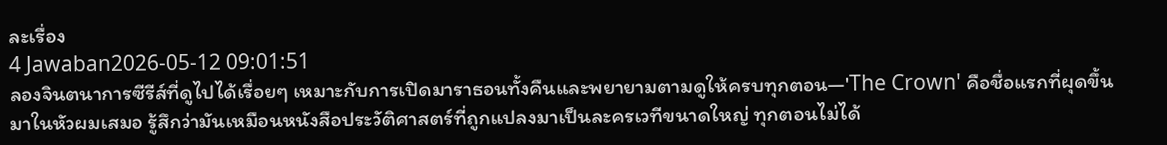ละเรื่อง
4 Jawaban2026-05-12 09:01:51
ลองจินตนาการซีรีส์ที่ดูไปได้เรื่อยๆ เหมาะกับการเปิดมาราธอนทั้งคืนและพยายามตามดูให้ครบทุกตอน—'The Crown' คือชื่อแรกที่ผุดขึ้นมาในหัวผมเสมอ รู้สึกว่ามันเหมือนหนังสือประวัติศาสตร์ที่ถูกแปลงมาเป็นละครเวทีขนาดใหญ่ ทุกตอนไม่ได้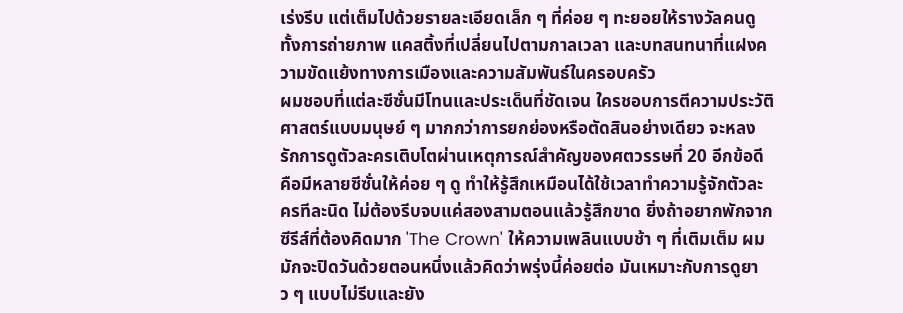เร่งรีบ แต่เต็มไปด้วยรายละเอียดเล็ก ๆ ที่ค่อย ๆ ทะยอยให้รางวัลคนดู ทั้งการถ่ายภาพ แคสติ้งที่เปลี่ยนไปตามกาลเวลา และบทสนทนาที่แฝงความขัดแย้งทางการเมืองและความสัมพันธ์ในครอบครัว
ผมชอบที่แต่ละซีซั่นมีโทนและประเด็นที่ชัดเจน ใครชอบการตีความประวัติศาสตร์แบบมนุษย์ ๆ มากกว่าการยกย่องหรือตัดสินอย่างเดียว จะหลงรักการดูตัวละครเติบโตผ่านเหตุการณ์สำคัญของศตวรรษที่ 20 อีกข้อดีคือมีหลายซีซั่นให้ค่อย ๆ ดู ทำให้รู้สึกเหมือนได้ใช้เวลาทำความรู้จักตัวละครทีละนิด ไม่ต้องรีบจบแค่สองสามตอนแล้วรู้สึกขาด ยิ่งถ้าอยากพักจากซีรีส์ที่ต้องคิดมาก 'The Crown' ให้ความเพลินแบบช้า ๆ ที่เติมเต็ม ผมมักจะปิดวันด้วยตอนหนึ่งแล้วคิดว่าพรุ่งนี้ค่อยต่อ มันเหมาะกับการดูยาว ๆ แบบไม่รีบและยัง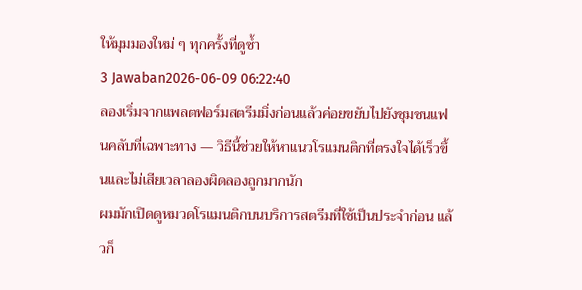ให้มุมมองใหม่ ๆ ทุกครั้งที่ดูซ้ำ
3 Jawaban2026-06-09 06:22:40
ลองเริ่มจากแพลตฟอร์มสตรีมมิ่งก่อนแล้วค่อยขยับไปยังชุมชนแฟนคลับที่เฉพาะทาง — วิธีนี้ช่วยให้หาแนวโรแมนติกที่ตรงใจได้เร็วขึ้นและไม่เสียเวลาลองผิดลองถูกมากนัก
ผมมักเปิดดูหมวดโรแมนติกบนบริการสตรีมที่ใช้เป็นประจำก่อน แล้วก็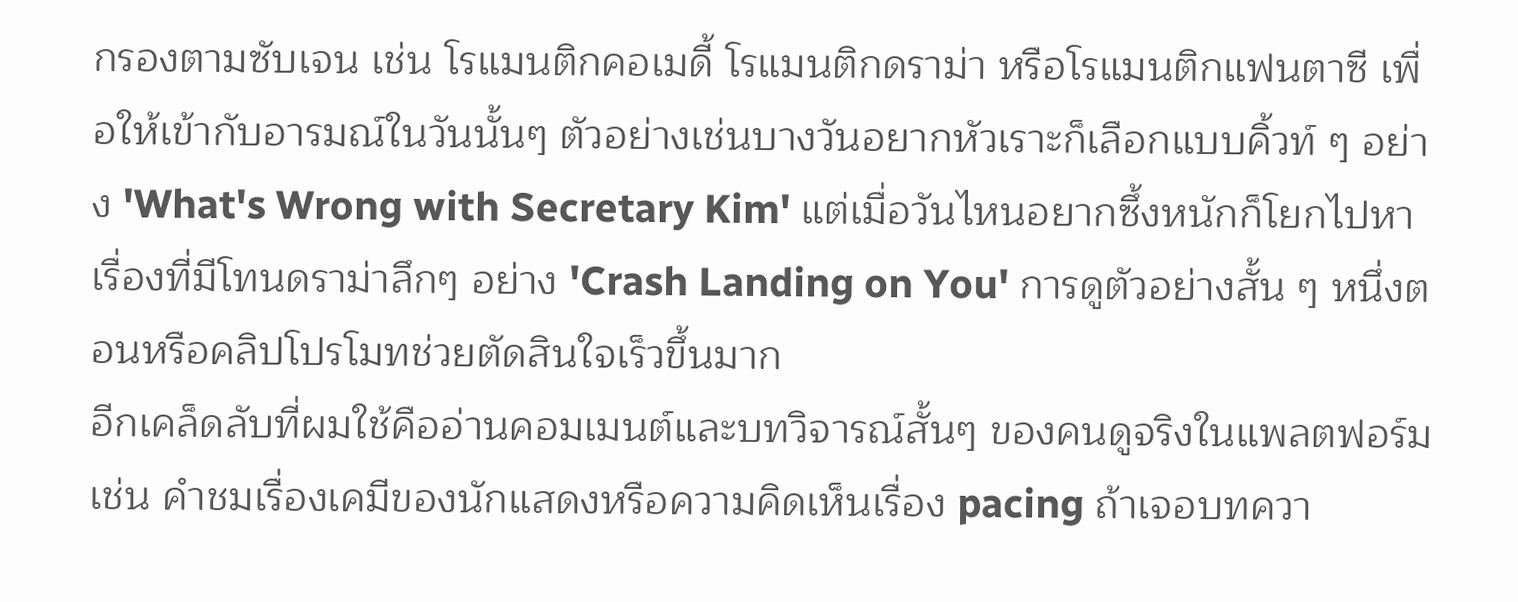กรองตามซับเจน เช่น โรแมนติกคอเมดี้ โรแมนติกดราม่า หรือโรแมนติกแฟนตาซี เพื่อให้เข้ากับอารมณ์ในวันนั้นๆ ตัวอย่างเช่นบางวันอยากหัวเราะก็เลือกแบบคิ้วท์ ๆ อย่าง 'What's Wrong with Secretary Kim' แต่เมื่อวันไหนอยากซึ้งหนักก็โยกไปหาเรื่องที่มีโทนดราม่าลึกๆ อย่าง 'Crash Landing on You' การดูตัวอย่างสั้น ๆ หนึ่งตอนหรือคลิปโปรโมทช่วยตัดสินใจเร็วขึ้นมาก
อีกเคล็ดลับที่ผมใช้คืออ่านคอมเมนต์และบทวิจารณ์สั้นๆ ของคนดูจริงในแพลตฟอร์ม เช่น คำชมเรื่องเคมีของนักแสดงหรือความคิดเห็นเรื่อง pacing ถ้าเจอบทควา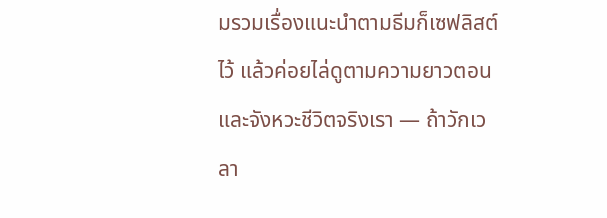มรวมเรื่องแนะนำตามธีมก็เซฟลิสต์ไว้ แล้วค่อยไล่ดูตามความยาวตอนและจังหวะชีวิตจริงเรา — ถ้าวักเวลา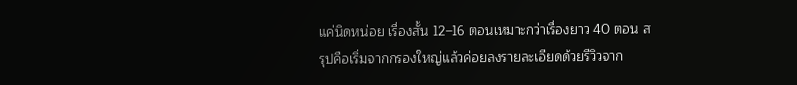แค่นิดหน่อย เรื่องสั้น 12–16 ตอนเหมาะกว่าเรื่องยาว 40 ตอน สรุปคือเริ่มจากกรองใหญ่แล้วค่อยลงรายละเอียดด้วยรีวิวจาก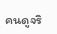คนดูจริ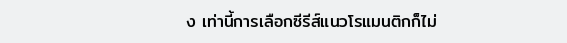ง เท่านี้การเลือกซีรีส์แนวโรแมนติกก็ไม่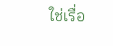ใช่เรื่อ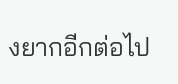งยากอีกต่อไป